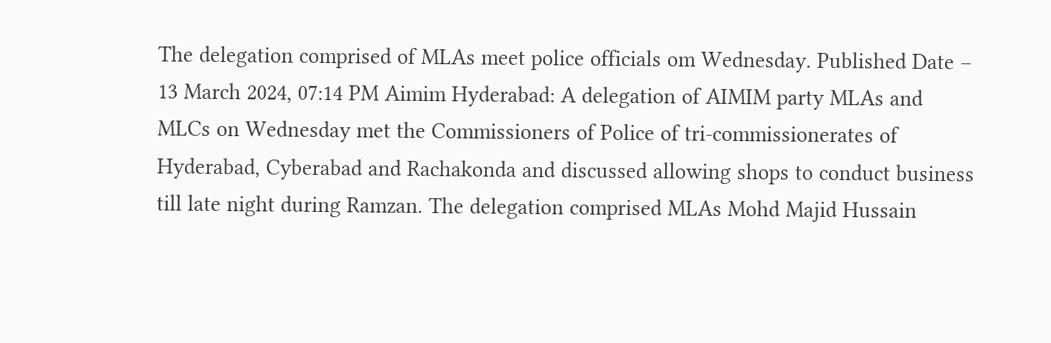The delegation comprised of MLAs meet police officials om Wednesday. Published Date – 13 March 2024, 07:14 PM Aimim Hyderabad: A delegation of AIMIM party MLAs and MLCs on Wednesday met the Commissioners of Police of tri-commissionerates of Hyderabad, Cyberabad and Rachakonda and discussed allowing shops to conduct business till late night during Ramzan. The delegation comprised MLAs Mohd Majid Hussain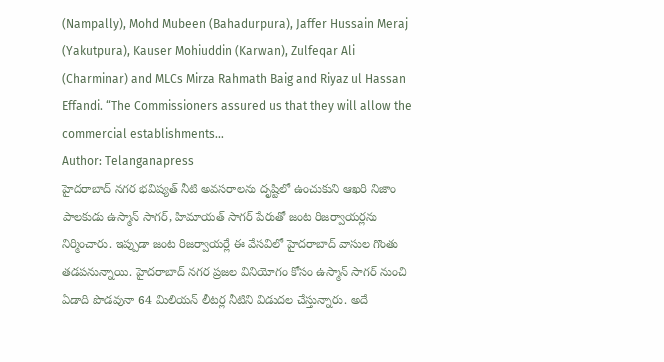(Nampally), Mohd Mubeen (Bahadurpura), Jaffer Hussain Meraj (Yakutpura), Kauser Mohiuddin (Karwan), Zulfeqar Ali (Charminar) and MLCs Mirza Rahmath Baig and Riyaz ul Hassan Effandi. “The Commissioners assured us that they will allow the commercial establishments…
Author: Telanganapress
హైదరాబాద్ నగర భవిష్యత్ నీటి అవసరాలను దృష్టిలో ఉంచుకుని ఆఖరి నిజాం పాలకుడు ఉస్మాన్ సాగర్, హిమాయత్ సాగర్ పేరుతో జంట రిజర్వాయర్లను నిర్మించారు. ఇప్పుడా జంట రిజర్వాయర్లే ఈ వేసవిలో హైదరాబాద్ వాసుల గొంతు తడపనున్నాయి. హైదరాబాద్ నగర ప్రజల వినియోగం కోసం ఉస్మాన్ సాగర్ నుంచి ఏడాది పొడవునా 64 మిలియన్ లీటర్ల నీటిని విడుదల చేస్తున్నారు. అదే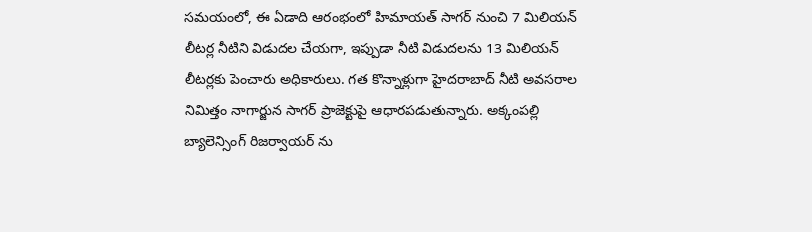సమయంలో, ఈ ఏడాది ఆరంభంలో హిమాయత్ సాగర్ నుంచి 7 మిలియన్ లీటర్ల నీటిని విడుదల చేయగా, ఇప్పుడా నీటి విడుదలను 13 మిలియన్ లీటర్లకు పెంచారు అధికారులు. గత కొన్నాళ్లుగా హైదరాబాద్ నీటి అవసరాల నిమిత్తం నాగార్జున సాగర్ ప్రాజెక్టుపై ఆధారపడుతున్నారు. అక్కంపల్లి బ్యాలెన్సింగ్ రిజర్వాయర్ ను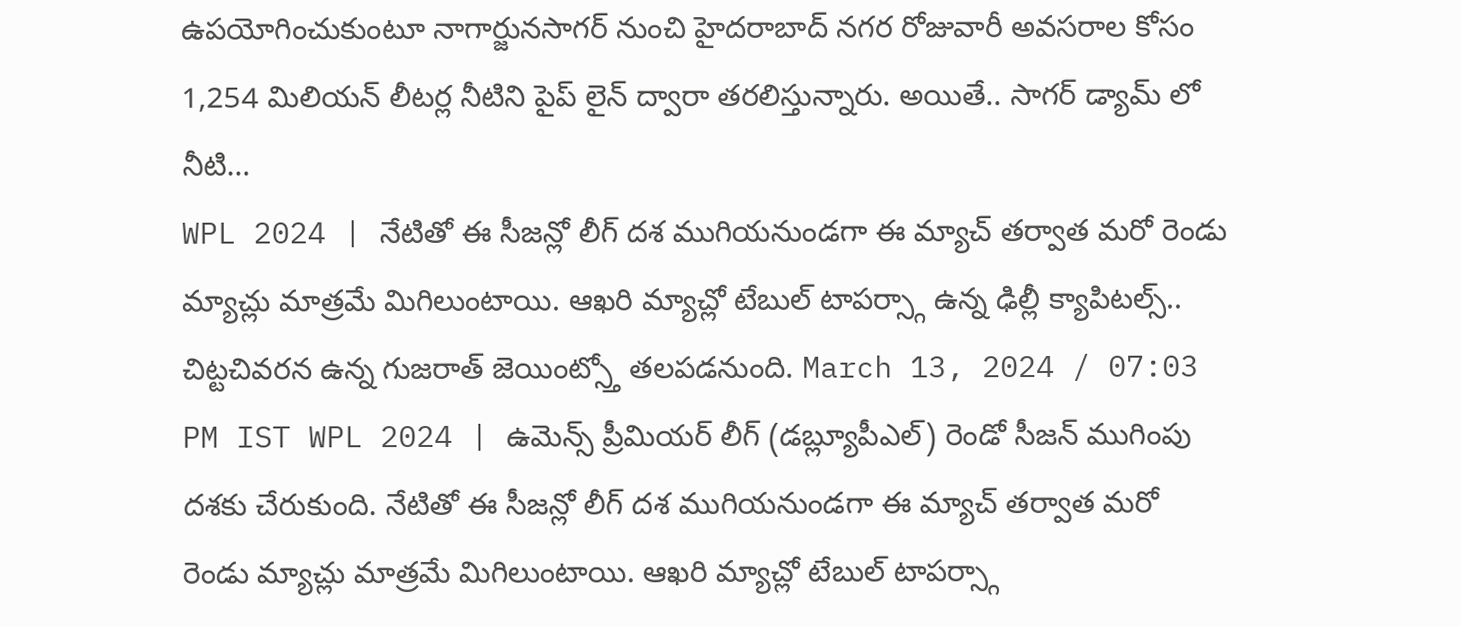ఉపయోగించుకుంటూ నాగార్జునసాగర్ నుంచి హైదరాబాద్ నగర రోజువారీ అవసరాల కోసం 1,254 మిలియన్ లీటర్ల నీటిని పైప్ లైన్ ద్వారా తరలిస్తున్నారు. అయితే.. సాగర్ డ్యామ్ లో నీటి…
WPL 2024 | నేటితో ఈ సీజన్లో లీగ్ దశ ముగియనుండగా ఈ మ్యాచ్ తర్వాత మరో రెండు మ్యాచ్లు మాత్రమే మిగిలుంటాయి. ఆఖరి మ్యాచ్లో టేబుల్ టాపర్స్గా ఉన్న ఢిల్లీ క్యాపిటల్స్.. చిట్టచివరన ఉన్న గుజరాత్ జెయింట్స్తో తలపడనుంది. March 13, 2024 / 07:03 PM IST WPL 2024 | ఉమెన్స్ ప్రీమియర్ లీగ్ (డబ్ల్యూపీఎల్) రెండో సీజన్ ముగింపు దశకు చేరుకుంది. నేటితో ఈ సీజన్లో లీగ్ దశ ముగియనుండగా ఈ మ్యాచ్ తర్వాత మరో రెండు మ్యాచ్లు మాత్రమే మిగిలుంటాయి. ఆఖరి మ్యాచ్లో టేబుల్ టాపర్స్గా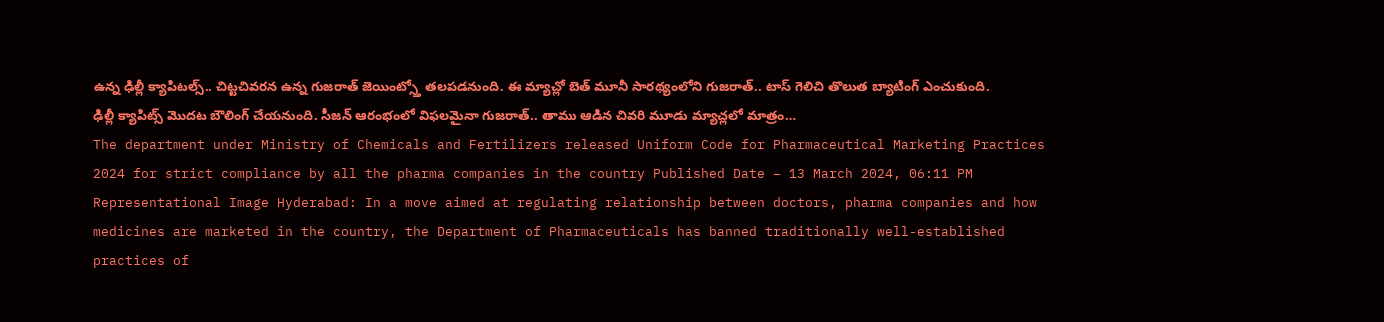ఉన్న ఢిల్లీ క్యాపిటల్స్.. చిట్టచివరన ఉన్న గుజరాత్ జెయింట్స్తో తలపడనుంది. ఈ మ్యాచ్లో బెత్ మూనీ సారథ్యంలోని గుజరాత్.. టాస్ గెలిచి తొలుత బ్యాటింగ్ ఎంచుకుంది. ఢిల్లీ క్యాపిట్స్ మొదట బౌలింగ్ చేయనుంది. సీజన్ ఆరంభంలో విఫలమైనా గుజరాత్.. తాము ఆడిన చివరి మూడు మ్యాచ్లలో మాత్రం…
The department under Ministry of Chemicals and Fertilizers released Uniform Code for Pharmaceutical Marketing Practices 2024 for strict compliance by all the pharma companies in the country Published Date – 13 March 2024, 06:11 PM Representational Image Hyderabad: In a move aimed at regulating relationship between doctors, pharma companies and how medicines are marketed in the country, the Department of Pharmaceuticals has banned traditionally well-established practices of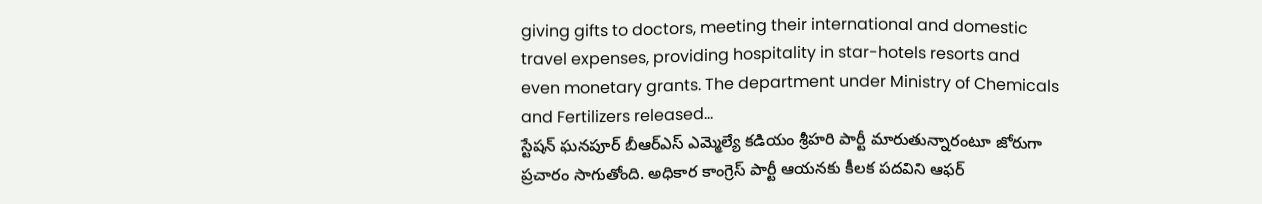giving gifts to doctors, meeting their international and domestic travel expenses, providing hospitality in star-hotels resorts and even monetary grants. The department under Ministry of Chemicals and Fertilizers released…
స్టేషన్ ఘనపూర్ బీఆర్ఎస్ ఎమ్మెల్యే కడియం శ్రీహరి పార్టీ మారుతున్నారంటూ జోరుగా ప్రచారం సాగుతోంది. అధికార కాంగ్రెస్ పార్టీ ఆయనకు కీలక పదవిని ఆఫర్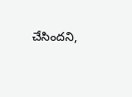చేసిందని,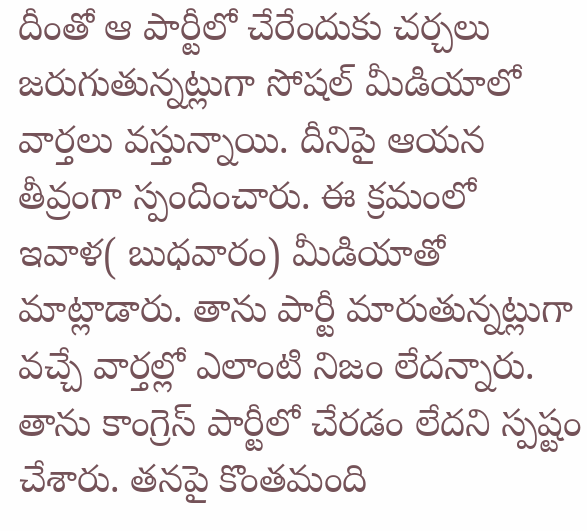దీంతో ఆ పార్టీలో చేరేందుకు చర్చలు జరుగుతున్నట్లుగా సోషల్ మీడియాలో వార్తలు వస్తున్నాయి. దీనిపై ఆయన తీవ్రంగా స్పందించారు. ఈ క్రమంలో ఇవాళ( బుధవారం) మీడియాతో మాట్లాడారు. తాను పార్టీ మారుతున్నట్లుగా వచ్చే వార్తల్లో ఎలాంటి నిజం లేదన్నారు. తాను కాంగ్రెస్ పార్టీలో చేరడం లేదని స్పష్టం చేశారు. తనపై కొంతమంది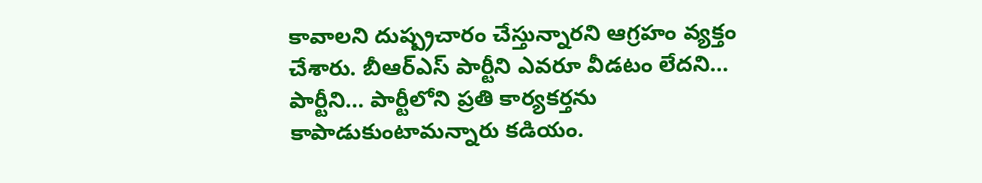కావాలని దుష్ప్రచారం చేస్తున్నారని ఆగ్రహం వ్యక్తం చేశారు. బీఆర్ఎస్ పార్టీని ఎవరూ వీడటం లేదని… పార్టీని… పార్టీలోని ప్రతి కార్యకర్తను కాపాడుకుంటామన్నారు కడియం.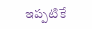ఇప్పటికే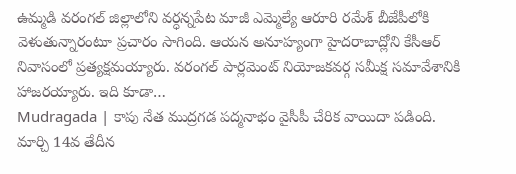ఉమ్మడి వరంగల్ జిల్లాలోని వర్ధన్నపేట మాజీ ఎమ్మెల్యే ఆరూరి రమేశ్ బీజేపీలోకి వెళుతున్నారంటూ ప్రచారం సాగింది. ఆయన అనూహ్యంగా హైదరాబాద్లోని కేసీఆర్ నివాసంలో ప్రత్యక్షమయ్యారు. వరంగల్ పార్లమెంట్ నియోజకవర్గ సమీక్ష సమావేశానికి హాజరయ్యారు. ఇది కూడా…
Mudragada | కాపు నేత ముద్రగడ పద్మనాభం వైసీపీ చేరిక వాయిదా పడింది. మార్చి 14వ తేదీన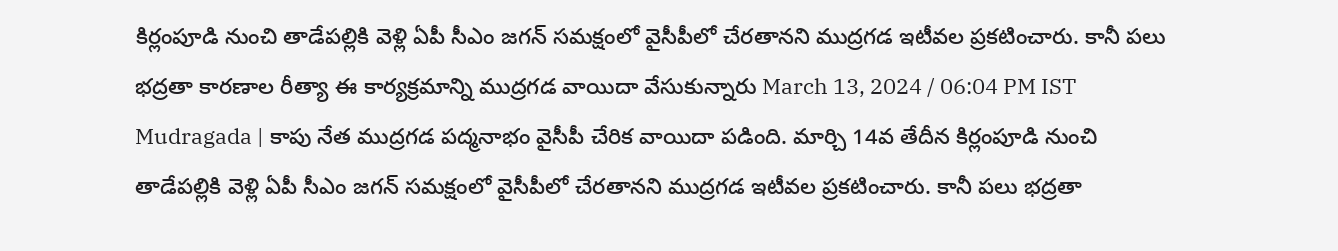కిర్లంపూడి నుంచి తాడేపల్లికి వెళ్లి ఏపీ సీఎం జగన్ సమక్షంలో వైసీపీలో చేరతానని ముద్రగడ ఇటీవల ప్రకటించారు. కానీ పలు భద్రతా కారణాల రీత్యా ఈ కార్యక్రమాన్ని ముద్రగడ వాయిదా వేసుకున్నారు March 13, 2024 / 06:04 PM IST Mudragada | కాపు నేత ముద్రగడ పద్మనాభం వైసీపీ చేరిక వాయిదా పడింది. మార్చి 14వ తేదీన కిర్లంపూడి నుంచి తాడేపల్లికి వెళ్లి ఏపీ సీఎం జగన్ సమక్షంలో వైసీపీలో చేరతానని ముద్రగడ ఇటీవల ప్రకటించారు. కానీ పలు భద్రతా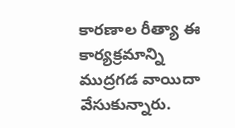కారణాల రీత్యా ఈ కార్యక్రమాన్ని ముద్రగడ వాయిదా వేసుకున్నారు.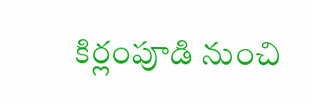కిర్లంపూడి నుంచి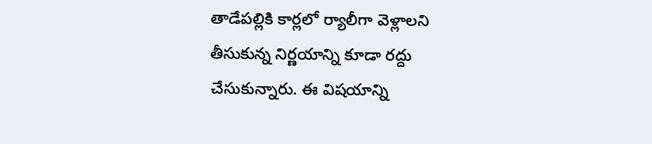తాడేపల్లికి కార్లలో ర్యాలీగా వెళ్లాలని తీసుకున్న నిర్ణయాన్ని కూడా రద్దు చేసుకున్నారు. ఈ విషయాన్ని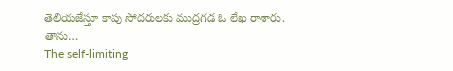తెలియజేస్తూ కాపు సోదరులకు ముద్రగడ ఓ లేఖ రాశారు. తాను…
The self-limiting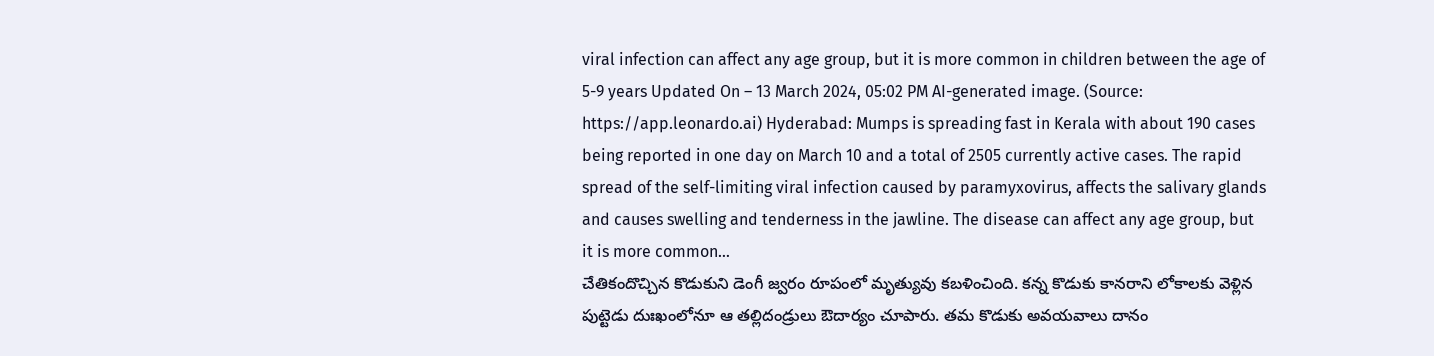viral infection can affect any age group, but it is more common in children between the age of 5-9 years Updated On – 13 March 2024, 05:02 PM AI-generated image. (Source: https://app.leonardo.ai) Hyderabad: Mumps is spreading fast in Kerala with about 190 cases being reported in one day on March 10 and a total of 2505 currently active cases. The rapid spread of the self-limiting viral infection caused by paramyxovirus, affects the salivary glands and causes swelling and tenderness in the jawline. The disease can affect any age group, but it is more common…
చేతికందొచ్చిన కొడుకుని డెంగీ జ్వరం రూపంలో మృత్యువు కబళించింది. కన్న కొడుకు కానరాని లోకాలకు వెళ్లిన పుట్టెడు దుఃఖంలోనూ ఆ తల్లిదండ్రులు ఔదార్యం చూపారు. తమ కొడుకు అవయవాలు దానం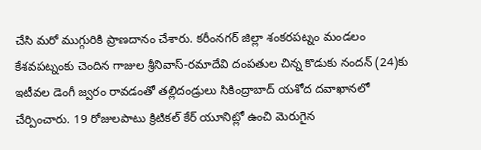చేసి మరో ముగ్గురికి ప్రాణదానం చేశారు. కరీంనగర్ జిల్లా శంకరపట్నం మండలం కేశవపట్నంకు చెందిన గాజుల శ్రీనివాస్-రమాదేవి దంపతుల చిన్న కొడుకు నందన్ (24)కు ఇటీవల డెంగీ జ్వరం రావడంతో తల్లిదండ్రులు సికింద్రాబాద్ యశోద దవాఖానలో చేర్పించారు. 19 రోజులపాటు క్రిటికల్ కేర్ యూనిట్లో ఉంచి మెరుగైన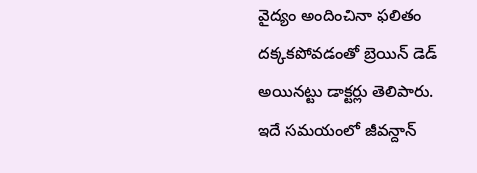వైద్యం అందించినా ఫలితం దక్కకపోవడంతో బ్రెయిన్ డెడ్ అయినట్టు డాక్టర్లు తెలిపారు. ఇదే సమయంలో జీవన్దాన్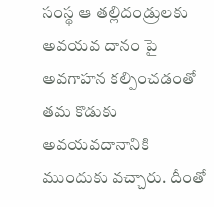సంస్థ ఆ తల్లిదండ్రులకు అవయవ దానం పై అవగాహన కల్పించడంతో తమ కొడుకు అవయవదానానికి ముందుకు వచ్చారు. దీంతో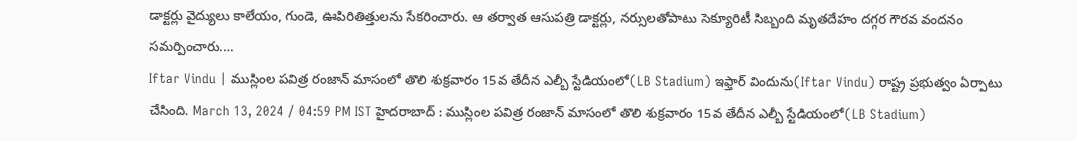డాక్టర్లు వైద్యులు కాలేయం, గుండె, ఊపిరితిత్తులను సేకరించారు. ఆ తర్వాత ఆసుపత్రి డాక్టర్లు, నర్సులతోపాటు సెక్యూరిటీ సిబ్బంది మృతదేహం దగ్గర గౌరవ వందనం సమర్పించారు.…
Iftar Vindu | ముస్లింల పవిత్ర రంజాన్ మాసంలో తొలి శుక్రవారం 15వ తేదీన ఎల్బీ స్టేడియంలో(LB Stadium) ఇఫ్తార్ విందును(Iftar Vindu) రాష్ట్ర ప్రభుత్వం ఏర్పాటు చేసింది. March 13, 2024 / 04:59 PM IST హైదరాబాద్ : ముస్లింల పవిత్ర రంజాన్ మాసంలో తొలి శుక్రవారం 15వ తేదీన ఎల్బీ స్టేడియంలో(LB Stadium)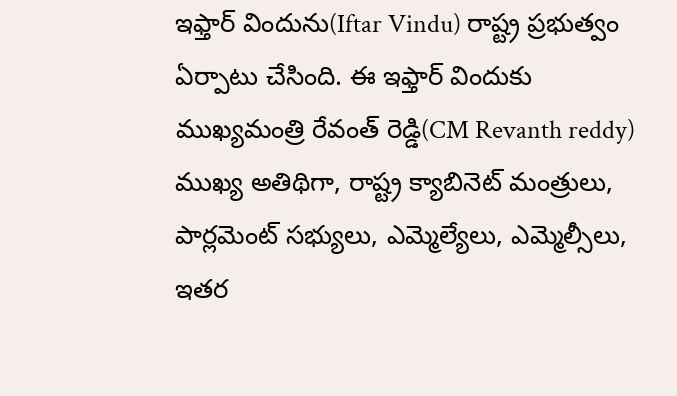ఇఫ్తార్ విందును(Iftar Vindu) రాష్ట్ర ప్రభుత్వం ఏర్పాటు చేసింది. ఈ ఇఫ్తార్ విందుకు ముఖ్యమంత్రి రేవంత్ రెడ్డి(CM Revanth reddy) ముఖ్య అతిథిగా, రాష్ట్ర క్యాబినెట్ మంత్రులు, పార్లమెంట్ సభ్యులు, ఎమ్మెల్యేలు, ఎమ్మెల్సీలు, ఇతర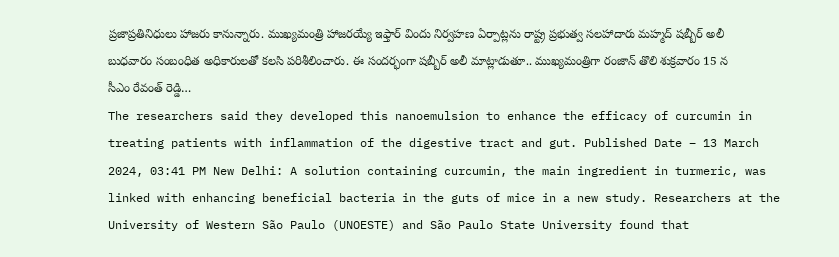ప్రజాప్రతినిధులు హాజరు కానున్నారు. ముఖ్యమంత్రి హాజరయ్యే ఇఫ్తార్ విందు నిర్వహణ ఏర్పాట్లను రాష్ట్ర ప్రభుత్వ సలహాదారు మహ్మద్ షబ్బీర్ అలీ బుధవారం సంబంధిత అధికారులతో కలసి పరిశీలించారు. ఈ సందర్భంగా షబ్బీర్ అలీ మాట్లాడుతూ.. ముఖ్యమంత్రిగా రంజాన్ తొలి శుక్రవారం 15 న సీఎం రేవంత్ రెడ్డి…
The researchers said they developed this nanoemulsion to enhance the efficacy of curcumin in treating patients with inflammation of the digestive tract and gut. Published Date – 13 March 2024, 03:41 PM New Delhi: A solution containing curcumin, the main ingredient in turmeric, was linked with enhancing beneficial bacteria in the guts of mice in a new study. Researchers at the University of Western São Paulo (UNOESTE) and São Paulo State University found that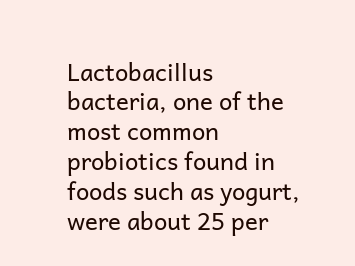Lactobacillus bacteria, one of the most common probiotics found in foods such as yogurt, were about 25 per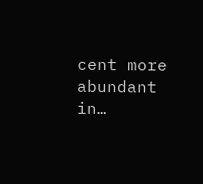cent more abundant in…